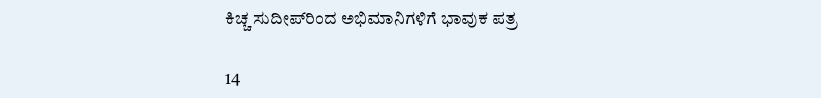ಕಿಚ್ಚ ಸುದೀಪ್‌ರಿಂದ ಅಭಿಮಾನಿಗಳಿಗೆ ಭಾವುಕ ಪತ್ರ

14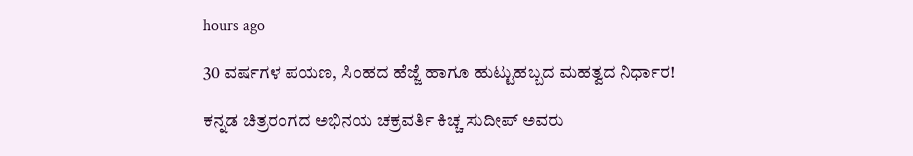hours ago

30 ವರ್ಷಗಳ ಪಯಣ, ಸಿಂಹದ ಹೆಜ್ಜೆ ಹಾಗೂ ಹುಟ್ಟುಹಬ್ಬದ ಮಹತ್ವದ ನಿರ್ಧಾರ!

ಕನ್ನಡ ಚಿತ್ರರಂಗದ ಅಭಿನಯ ಚಕ್ರವರ್ತಿ ಕಿಚ್ಚ ಸುದೀಪ್ ಅವರು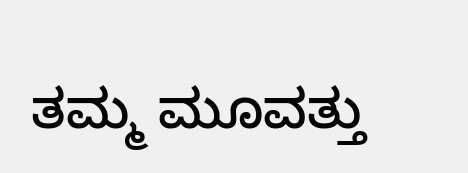ತಮ್ಮ ಮೂವತ್ತು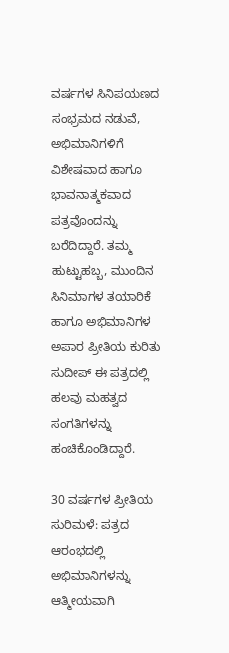ವರ್ಷಗಳ ಸಿನಿಪಯಣದ ಸಂಭ್ರಮದ ನಡುವೆ, ಅಭಿಮಾನಿಗಳಿಗೆ ವಿಶೇಷವಾದ ಹಾಗೂ ಭಾವನಾತ್ಮಕವಾದ ಪತ್ರವೊಂದನ್ನು ಬರೆದಿದ್ದಾರೆ. ತಮ್ಮ ಹುಟ್ಟುಹಬ್ಬ, ಮುಂದಿನ ಸಿನಿಮಾಗಳ ತಯಾರಿಕೆ ಹಾಗೂ ಅಭಿಮಾನಿಗಳ ಅಪಾರ ಪ್ರೀತಿಯ ಕುರಿತು ಸುದೀಪ್ ಈ ಪತ್ರದಲ್ಲಿ ಹಲವು ಮಹತ್ವದ ಸಂಗತಿಗಳನ್ನು ಹಂಚಿಕೊಂಡಿದ್ದಾರೆ.

30 ವರ್ಷಗಳ ಪ್ರೀತಿಯ ಸುರಿಮಳೆ: ಪತ್ರದ ಆರಂಭದಲ್ಲಿ ಅಭಿಮಾನಿಗಳನ್ನು ಆತ್ಮೀಯವಾಗಿ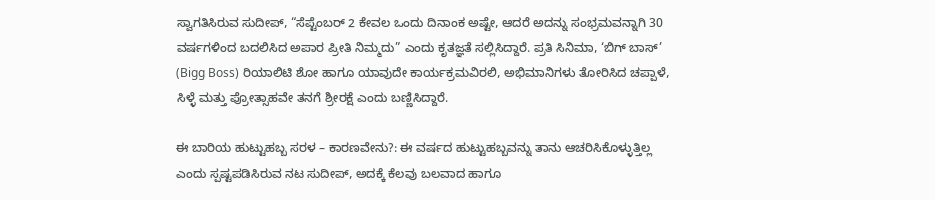ಸ್ವಾಗತಿಸಿರುವ ಸುದೀಪ್, “ಸೆಪ್ಟೆಂಬರ್ 2 ಕೇವಲ ಒಂದು ದಿನಾಂಕ ಅಷ್ಟೇ, ಆದರೆ ಅದನ್ನು ಸಂಭ್ರಮವನ್ನಾಗಿ 30 ವರ್ಷಗಳಿಂದ ಬದಲಿಸಿದ ಅಪಾರ ಪ್ರೀತಿ ನಿಮ್ಮದು” ಎಂದು ಕೃತಜ್ಞತೆ ಸಲ್ಲಿಸಿದ್ದಾರೆ. ಪ್ರತಿ ಸಿನಿಮಾ, ‘ಬಿಗ್ ಬಾಸ್’ (Bigg Boss) ರಿಯಾಲಿಟಿ ಶೋ ಹಾಗೂ ಯಾವುದೇ ಕಾರ್ಯಕ್ರಮವಿರಲಿ, ಅಭಿಮಾನಿಗಳು ತೋರಿಸಿದ ಚಪ್ಪಾಳೆ, ಸಿಳ್ಳೆ ಮತ್ತು ಪ್ರೋತ್ಸಾಹವೇ ತನಗೆ ಶ್ರೀರಕ್ಷೆ ಎಂದು ಬಣ್ಣಿಸಿದ್ದಾರೆ.

ಈ ಬಾರಿಯ ಹುಟ್ಟುಹಬ್ಬ ಸರಳ – ಕಾರಣವೇನು?: ಈ ವರ್ಷದ ಹುಟ್ಟುಹಬ್ಬವನ್ನು ತಾನು ಆಚರಿಸಿಕೊಳ್ಳುತ್ತಿಲ್ಲ ಎಂದು ಸ್ಪಷ್ಟಪಡಿಸಿರುವ ನಟ ಸುದೀಪ್, ಅದಕ್ಕೆ ಕೆಲವು ಬಲವಾದ ಹಾಗೂ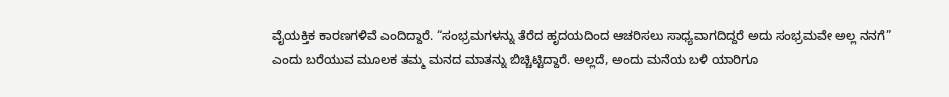ವೈಯಕ್ತಿಕ ಕಾರಣಗಳಿವೆ ಎಂದಿದ್ದಾರೆ. “ಸಂಭ್ರಮಗಳನ್ನು ತೆರೆದ ಹೃದಯದಿಂದ ಆಚರಿಸಲು ಸಾಧ್ಯವಾಗದಿದ್ದರೆ ಅದು ಸಂಭ್ರಮವೇ ಅಲ್ಲ ನನಗೆ” ಎಂದು ಬರೆಯುವ ಮೂಲಕ ತಮ್ಮ ಮನದ ಮಾತನ್ನು ಬಿಚ್ಚಿಟ್ಟಿದ್ದಾರೆ. ಅಲ್ಲದೆ, ಅಂದು ಮನೆಯ ಬಳಿ ಯಾರಿಗೂ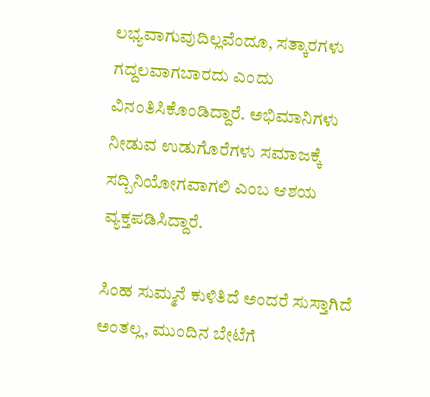ಲಭ್ಯವಾಗುವುದಿಲ್ಲವೆಂದೂ, ಸತ್ಕಾರಗಳು ಗದ್ದಲವಾಗಬಾರದು ಎಂದು ವಿನಂತಿಸಿಕೊಂಡಿದ್ದಾರೆ. ಅಭಿಮಾನಿಗಳು ನೀಡುವ ಉಡುಗೊರೆಗಳು ಸಮಾಜಕ್ಕೆ ಸದ್ಬಿನಿಯೋಗವಾಗಲಿ ಎಂಬ ಆಶಯ ವ್ಯಕ್ತಪಡಿಸಿದ್ದಾರೆ.

ಸಿಂಹ ಸುಮ್ಮನೆ ಕುಳಿತಿದೆ ಅಂದರೆ ಸುಸ್ತಾಗಿದೆ ಅಂತಲ್ಲ, ಮುಂದಿನ ಬೇಟೆಗೆ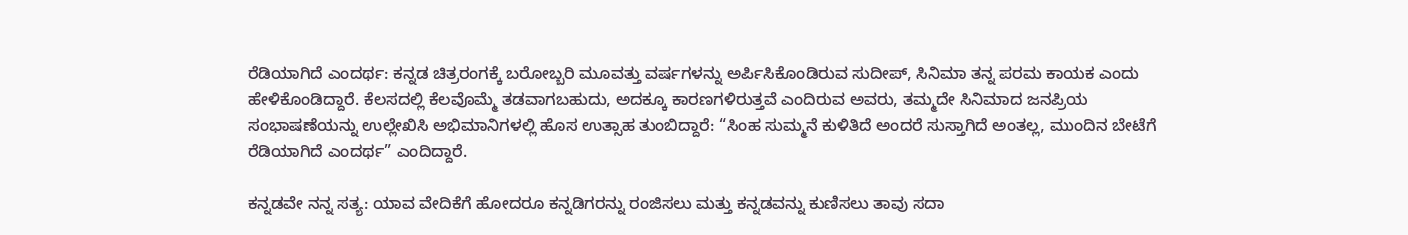ರೆಡಿಯಾಗಿದೆ ಎಂದರ್ಥ: ಕನ್ನಡ ಚಿತ್ರರಂಗಕ್ಕೆ ಬರೋಬ್ಬರಿ ಮೂವತ್ತು ವರ್ಷಗಳನ್ನು ಅರ್ಪಿಸಿಕೊಂಡಿರುವ ಸುದೀಪ್, ಸಿನಿಮಾ ತನ್ನ ಪರಮ ಕಾಯಕ ಎಂದು ಹೇಳಿಕೊಂಡಿದ್ದಾರೆ. ಕೆಲಸದಲ್ಲಿ ಕೆಲವೊಮ್ಮೆ ತಡವಾಗಬಹುದು, ಅದಕ್ಕೂ ಕಾರಣಗಳಿರುತ್ತವೆ ಎಂದಿರುವ ಅವರು, ತಮ್ಮದೇ ಸಿನಿಮಾದ ಜನಪ್ರಿಯ ಸಂಭಾಷಣೆಯನ್ನು ಉಲ್ಲೇಖಿಸಿ ಅಭಿಮಾನಿಗಳಲ್ಲಿ ಹೊಸ ಉತ್ಸಾಹ ತುಂಬಿದ್ದಾರೆ: “ಸಿಂಹ ಸುಮ್ಮನೆ ಕುಳಿತಿದೆ ಅಂದರೆ ಸುಸ್ತಾಗಿದೆ ಅಂತಲ್ಲ, ಮುಂದಿನ ಬೇಟೆಗೆ ರೆಡಿಯಾಗಿದೆ ಎಂದರ್ಥ” ಎಂದಿದ್ದಾರೆ.

ಕನ್ನಡವೇ ನನ್ನ ಸತ್ಯ: ಯಾವ ವೇದಿಕೆಗೆ ಹೋದರೂ ಕನ್ನಡಿಗರನ್ನು ರಂಜಿಸಲು ಮತ್ತು ಕನ್ನಡವನ್ನು ಕುಣಿಸಲು ತಾವು ಸದಾ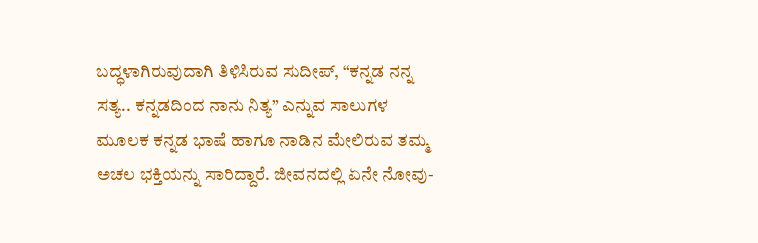ಬದ್ಧಳಾಗಿರುವುದಾಗಿ ತಿಳಿಸಿರುವ ಸುದೀಪ್, “ಕನ್ನಡ ನನ್ನ ಸತ್ಯ.. ಕನ್ನಡದಿಂದ ನಾನು ನಿತ್ಯ” ಎನ್ನುವ ಸಾಲುಗಳ ಮೂಲಕ ಕನ್ನಡ ಭಾಷೆ ಹಾಗೂ ನಾಡಿನ ಮೇಲಿರುವ ತಮ್ಮ ಅಚಲ ಭಕ್ತಿಯನ್ನು ಸಾರಿದ್ದಾರೆ. ಜೀವನದಲ್ಲಿ ಏನೇ ನೋವು-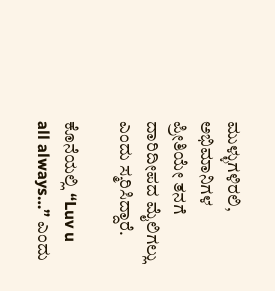ಮುಳ್ಳುಗಳಿರಲಿ, ಅಭಿಮಾನಿಗಳ ಪ್ರೀತಿಯೇ ತನಗೆ ದಾರಿದೀಪದ ಮೈಲಿಗಲ್ಲು ಎಂದು ಸ್ಮರಿಸಿದ್ದಾರೆ.

ಕೊನೆಯಲ್ಲಿ “Luv u all always…” ಎಂದು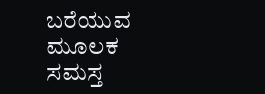ಬರೆಯುವ ಮೂಲಕ ಸಮಸ್ತ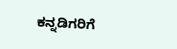ಕನ್ನಡಿಗರಿಗೆ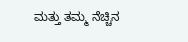ಮತ್ತು ತಮ್ಮ ನೆಚ್ಚಿನ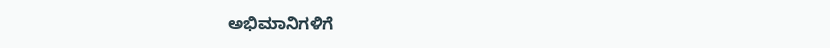ಅಭಿಮಾನಿಗಳಿಗೆ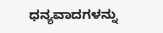ಧನ್ಯವಾದಗಳನ್ನು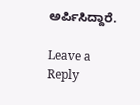ಅರ್ಪಿಸಿದ್ದಾರೆ.

Leave a Reply